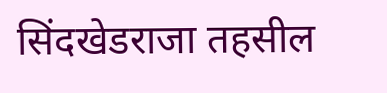सिंदखेडराजा तहसील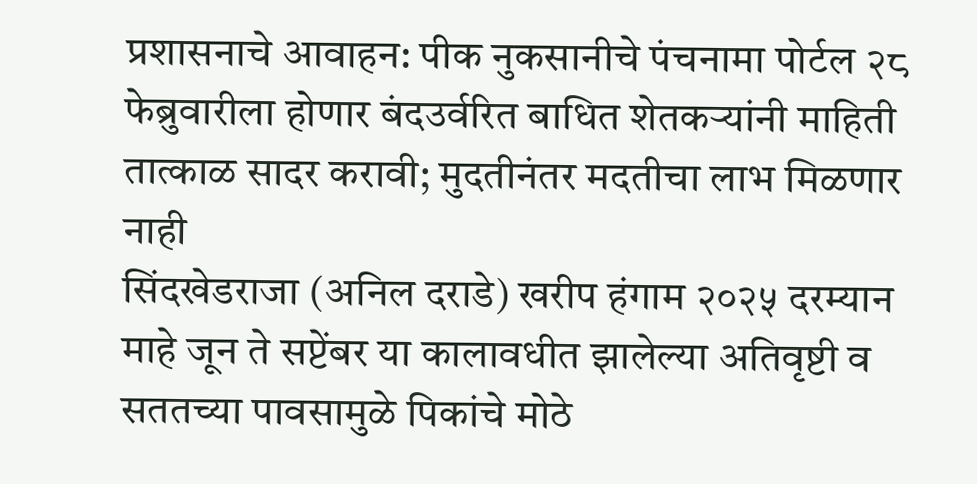प्रशासनाचे आवाहन: पीक नुकसानीचे पंचनामा पोर्टल २८ फेब्रुवारीला होणार बंदउर्वरित बाधित शेतकऱ्यांनी माहिती तात्काळ सादर करावी; मुदतीनंतर मदतीचा लाभ मिळणार नाही
सिंदखेडराजा (अनिल दराडे) खरीप हंगाम २०२५ दरम्यान माहे जून ते सप्टेंबर या कालावधीत झालेल्या अतिवृष्टी व सततच्या पावसामुळे पिकांचे मोठे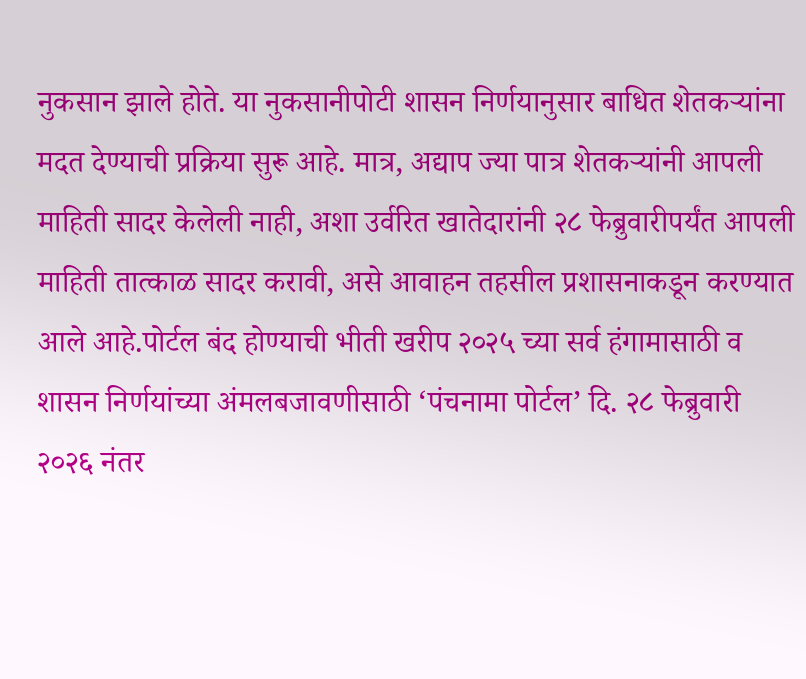नुकसान झाले होते. या नुकसानीपोटी शासन निर्णयानुसार बाधित शेतकऱ्यांना मदत देण्याची प्रक्रिया सुरू आहे. मात्र, अद्याप ज्या पात्र शेतकऱ्यांनी आपली माहिती सादर केलेली नाही, अशा उर्वरित खातेदारांनी २८ फेब्रुवारीपर्यंत आपली माहिती तात्काळ सादर करावी, असे आवाहन तहसील प्रशासनाकडून करण्यात आले आहे.पोर्टल बंद होण्याची भीती खरीप २०२५ च्या सर्व हंगामासाठी व शासन निर्णयांच्या अंमलबजावणीसाठी ‘पंचनामा पोर्टल’ दि. २८ फेब्रुवारी २०२६ नंतर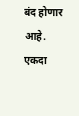बंद होणार आहे. एकदा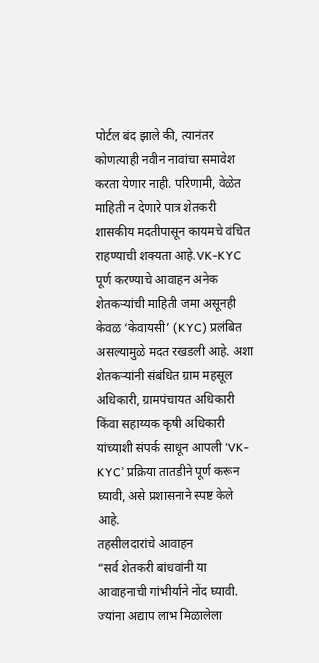पोर्टल बंद झाले की, त्यानंतर कोणत्याही नवीन नावांचा समावेश करता येणार नाही. परिणामी, वेळेत माहिती न देणारे पात्र शेतकरी शासकीय मदतीपासून कायमचे वंचित राहण्याची शक्यता आहे.VK-KYC पूर्ण करण्याचे आवाहन अनेक शेतकऱ्यांची माहिती जमा असूनही केवळ ‘केवायसी’ (KYC) प्रलंबित असल्यामुळे मदत रखडली आहे. अशा शेतकऱ्यांनी संबंधित ग्राम महसूल अधिकारी, ग्रामपंचायत अधिकारी किंवा सहाय्यक कृषी अधिकारी यांच्याशी संपर्क साधून आपली ‘VK-KYC’ प्रक्रिया तातडीने पूर्ण करून घ्यावी, असे प्रशासनाने स्पष्ट केले आहे.
तहसीलदारांचे आवाहन
“सर्व शेतकरी बांधवांनी या आवाहनाची गांभीर्याने नोंद घ्यावी. ज्यांना अद्याप लाभ मिळालेला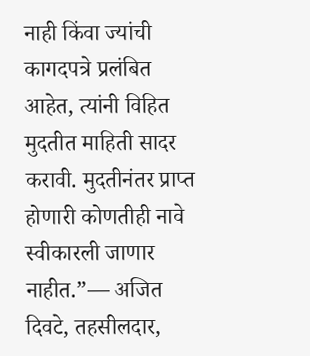नाही किंवा ज्यांची कागदपत्रे प्रलंबित आहेत, त्यांनी विहित मुदतीत माहिती सादर करावी. मुदतीनंतर प्राप्त होणारी कोणतीही नावे स्वीकारली जाणार नाहीत.”— अजित दिवटे, तहसीलदार,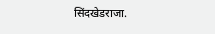सिंदखेडराजा.